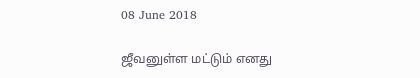08 June 2018

ஜீவனுள்ள மட்டும் எனது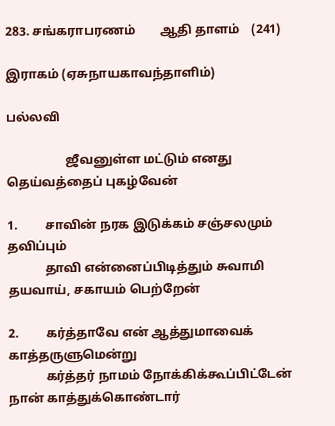283. சங்கராபரணம்        ஆதி தாளம்    (241)

இராகம் (ஏசுநாயகாவந்தாளிம்)

பல்லவி

                   ஜீவனுள்ள மட்டும் எனது தெய்வத்தைப் புகழ்வேன்

1.         சாவின் நரக இடுக்கம் சஞ்சலமும் தவிப்பும்
            தாவி என்னைப்பிடித்தும் சுவாமி தயவாய், சகாயம் பெற்றேன்

2.         கர்த்தாவே என் ஆத்துமாவைக் காத்தருளுமென்று
            கர்த்தர் நாமம் நோக்கிக்கூப்பிட்டேன் நான் காத்துக்கொண்டார்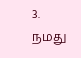3.         நமது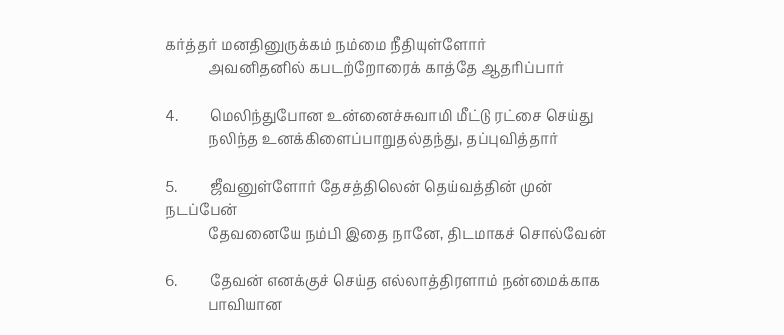கர்த்தர் மனதினுருக்கம் நம்மை நீதியுள்ளோர்
            அவனிதனில் கபடற்றோரைக் காத்தே ஆதரிப்பார்

4.         மெலிந்துபோன உன்னைச்சுவாமி மீட்டு ரட்சை செய்து
            நலிந்த உனக்கிளைப்பாறுதல்தந்து, தப்புவித்தார்

5.         ஜீவனுள்ளோர் தேசத்திலென் தெய்வத்தின் முன் நடப்பேன்
            தேவனையே நம்பி இதை நானே, திடமாகச் சொல்வேன்

6.         தேவன் எனக்குச் செய்த எல்லாத்திரளாம் நன்மைக்காக
            பாவியான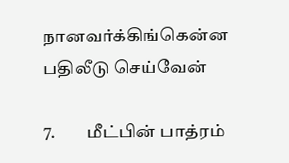நானவர்க்கிங்கென்ன பதிலீடு செய்வேன்

7.         மீட்பின் பாத்ரம்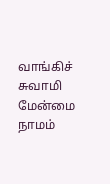வாங்கிச் சுவாமி மேன்மை நாமம்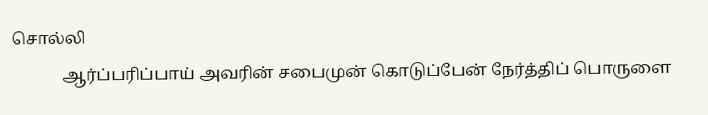சொல்லி
            ஆர்ப்பரிப்பாய் அவரின் சபைமுன் கொடுப்பேன் நேர்த்திப் பொருளை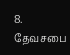8.         தேவசபை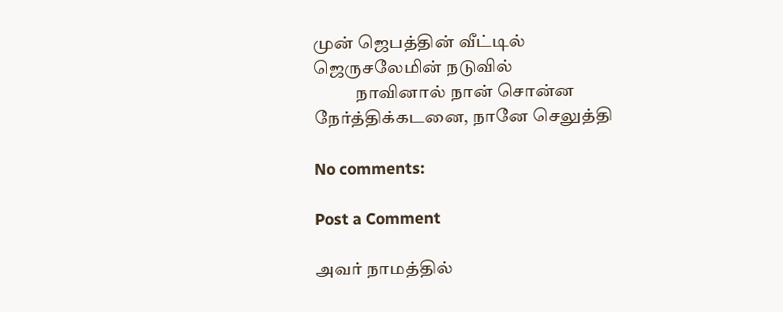முன் ஜெபத்தின் வீட்டில் ஜெருசலேமின் நடுவில்
            நாவினால் நான் சொன்ன நேர்த்திக்கடனை, நானே செலுத்தி

No comments:

Post a Comment

அவர் நாமத்தில்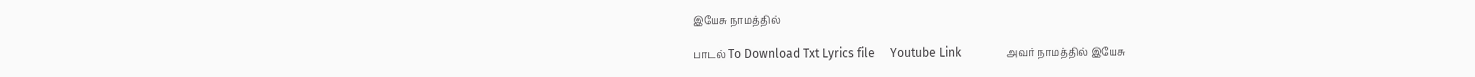இயேசு நாமத்தில்

பாடல் To Download Txt Lyrics file     Youtube Link               அவர் நாமத்தில் இயேசு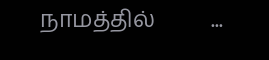நாமத்தில்          ...